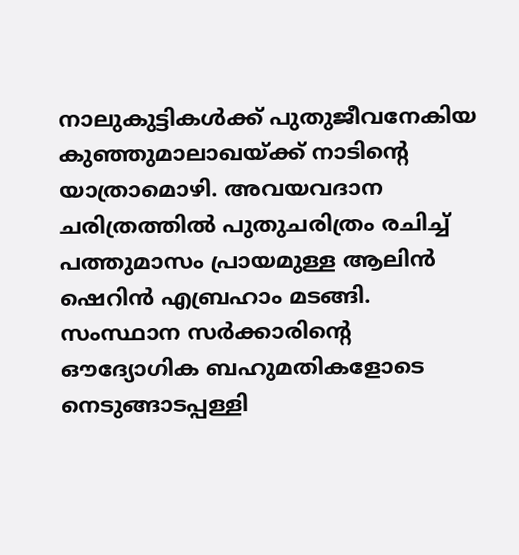നാലുകുട്ടികൾക്ക് പുതുജീവനേകിയ കുഞ്ഞുമാലാഖയ്ക്ക് നാടിന്റെ യാത്രാമൊഴി. അവയവദാന ചരിത്രത്തിൽ പുതുചരിത്രം രചിച്ച് പത്തുമാസം പ്രായമുള്ള ആലിൻ ഷെറിൻ എബ്രഹാം മടങ്ങി. സംസ്ഥാന സർക്കാരിന്റെ ഔദ്യോഗിക ബഹുമതികളോടെ നെടുങ്ങാടപ്പള്ളി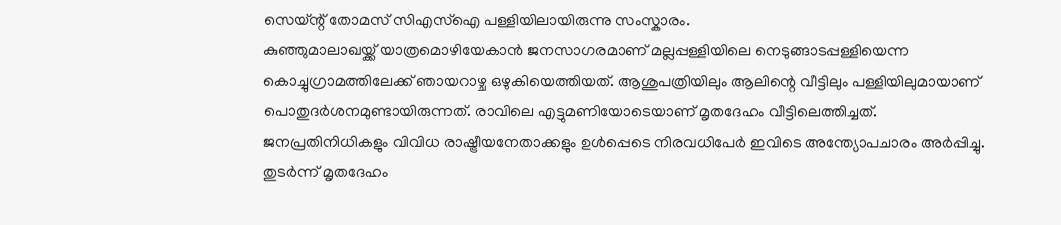സെയ്ന്റ് തോമസ് സിഎസ്ഐ പള്ളിയിലായിരുന്നു സംസ്കാരം.
കുഞ്ഞുമാലാഖയ്ക്ക് യാത്രമൊഴിയേകാൻ ജനസാഗരമാണ് മല്ലപ്പള്ളിയിലെ നെടുങ്ങാടപ്പള്ളിയെന്ന കൊച്ചുഗ്രാമത്തിലേക്ക് ഞായറാഴ്ച ഒഴുകിയെത്തിയത്. ആശുപത്രിയിലും ആലിന്റെ വീട്ടിലും പള്ളിയിലുമായാണ് പൊതുദർശനമുണ്ടായിരുന്നത്. രാവിലെ എട്ടുമണിയോടെയാണ് മൃതദേഹം വീട്ടിലെത്തിച്ചത്. ജനപ്രതിനിധികളും വിവിധ രാഷ്ട്രീയനേതാക്കളും ഉൾപ്പെടെ നിരവധിപേർ ഇവിടെ അന്ത്യോപചാരം അർപ്പിച്ചു. തുടർന്ന് മൃതദേഹം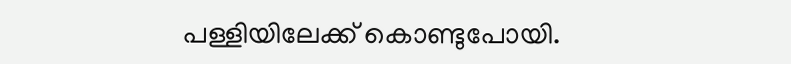പള്ളിയിലേക്ക് കൊണ്ടുപോയി.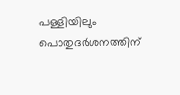പള്ളിയിലും പൊതുദർശനത്തിന്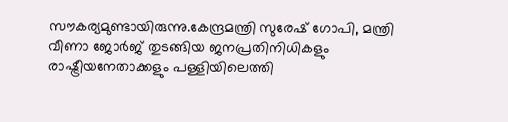സൗകര്യമുണ്ടായിരുന്നു.കേന്ദ്രമന്ത്രി സുരേഷ് ഗോപി, മന്ത്രി വീണാ ജോർജ് തുടങ്ങിയ ജനപ്രതിനിധികളും രാഷ്ട്രീയനേതാക്കളും പള്ളിയിലെത്തി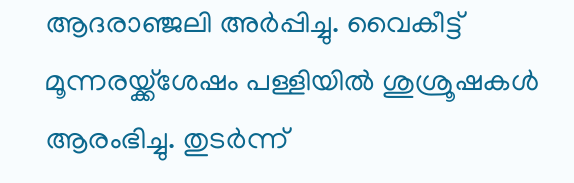ആദരാഞ്ജലി അർപ്പിച്ചു. വൈകീട്ട് മൂന്നരയ്ക്ക്ശേഷം പള്ളിയിൽ ശുശ്രൂഷകൾ ആരംഭിച്ചു. തുടർന്ന്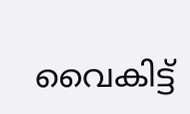വൈകിട്ട്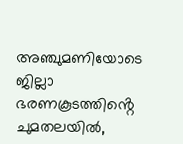അഞ്ചുമണിയോടെ ജില്ലാ ഭരണകൂടത്തിൻ്റെ ചുമതലയിൽ,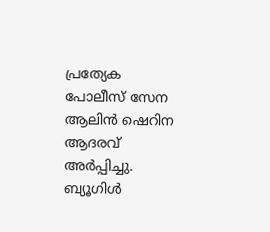പ്രത്യേക പോലീസ് സേന ആലിൻ ഷെറിന ആദരവ് അർപ്പിച്ചു. ബ്യൂഗിൾ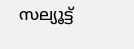സല്യൂട്ട്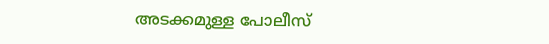അടക്കമുള്ള പോലീസ്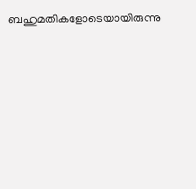ബഹുമതികളോടെയായിരുന്നു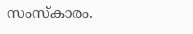സംസ്കാരം.